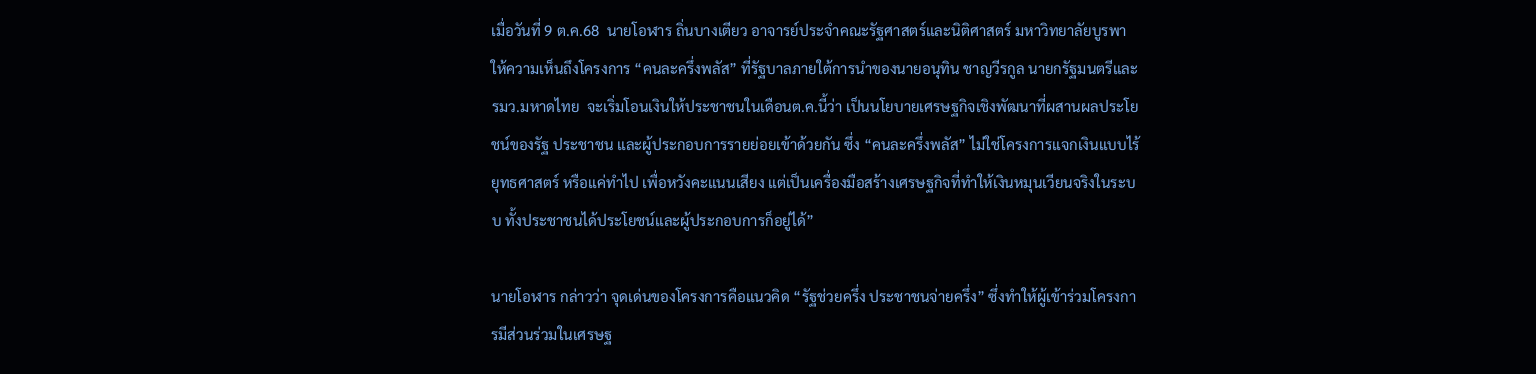เมื่อวันที่ 9 ต.ค.68  นายโอฬาร ถิ่นบางเตียว อาจารย์ประจำคณะรัฐศาสตร์และนิติศาสตร์ มหาวิทยาลัยบูรพา ให้ความเห็นถึงโครงการ “คนละครึ่งพลัส” ที่รัฐบาลภายใต้การนำของนายอนุทิน ชาญวีรกูล นายกรัฐมนตรีและรมว.มหาดไทย  จะเริ่มโอนเงินให้ประชาชนในเดือนต.ค.นี้ว่า เป็นนโยบายเศรษฐกิจเชิงพัฒนาที่ผสานผลประโยชน์ของรัฐ ประชาชน และผู้ประกอบการรายย่อยเข้าด้วยกัน ซึ่ง “คนละครึ่งพลัส” ไม่ใช่โครงการแจกเงินแบบไร้ยุทธศาสตร์ หรือแค่ทำไป เพื่อหวังคะแนนเสียง แต่เป็นเครื่องมือสร้างเศรษฐกิจที่ทำให้เงินหมุนเวียนจริงในระบบ ทั้งประชาชนได้ประโยชน์และผู้ประกอบการก็อยู่ได้”

นายโอฬาร กล่าวว่า จุดเด่นของโครงการคือแนวคิด “รัฐช่วยครึ่ง ประชาชนจ่ายครึ่ง” ซึ่งทำให้ผู้เข้าร่วมโครงการมีส่วนร่วมในเศรษฐ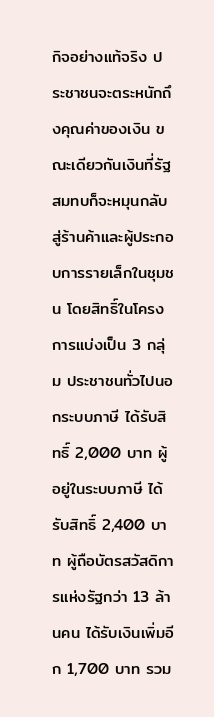กิจอย่างแท้จริง ประชาชนจะตระหนักถึงคุณค่าของเงิน ขณะเดียวกันเงินที่รัฐสมทบก็จะหมุนกลับสู่ร้านค้าและผู้ประกอบการรายเล็กในชุมชน โดยสิทธิ์ในโครงการแบ่งเป็น 3 กลุ่ม ประชาชนทั่วไปนอกระบบภาษี ได้รับสิทธิ์ 2,000 บาท ผู้อยู่ในระบบภาษี ได้รับสิทธิ์ 2,400 บาท ผู้ถือบัตรสวัสดิการแห่งรัฐกว่า 13 ล้านคน ได้รับเงินเพิ่มอีก 1,700 บาท รวม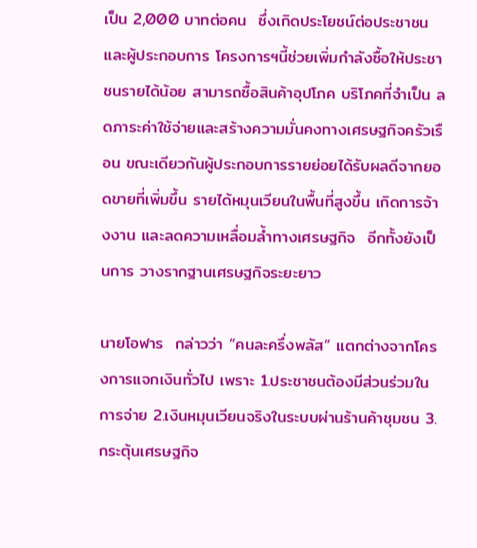เป็น 2,000 บาทต่อคน  ซึ่งเกิดประโยชน์ต่อประชาชนและผู้ประกอบการ โครงการฯนี้ช่วยเพิ่มกำลังซื้อให้ประชาชนรายได้น้อย สามารถซื้อสินค้าอุปโภค บริโภคที่จำเป็น ลดภาระค่าใช้จ่ายและสร้างความมั่นคงทางเศรษฐกิจครัวเรือน ขณะเดียวกันผู้ประกอบการรายย่อยได้รับผลดีจากยอดขายที่เพิ่มขึ้น รายได้หมุนเวียนในพื้นที่สูงขึ้น เกิดการจ้างงาน และลดความเหลื่อมล้ำทางเศรษฐกิจ  อีกทั้งยังเป็นการ วางรากฐานเศรษฐกิจระยะยาว

นายโอฬาร  กล่าวว่า “คนละครึ่งพลัส” แตกต่างจากโครงการแจกเงินทั่วไป เพราะ 1.ประชาชนต้องมีส่วนร่วมในการจ่าย 2.เงินหมุนเวียนจริงในระบบผ่านร้านค้าชุมชน 3.กระตุ้นเศรษฐกิจ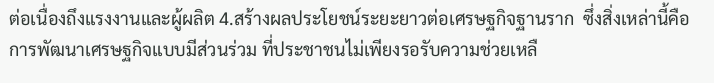ต่อเนื่องถึงแรงงานและผู้ผลิต 4.สร้างผลประโยชน์ระยะยาวต่อเศรษฐกิจฐานราก  ซึ่งสิ่งเหล่านี้คือการพัฒนาเศรษฐกิจแบบมีส่วนร่วม ที่ประชาชนไม่เพียงรอรับความช่วยเหลื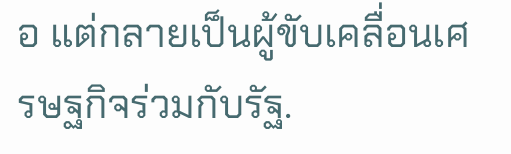อ แต่กลายเป็นผู้ขับเคลื่อนเศรษฐกิจร่วมกับรัฐ.